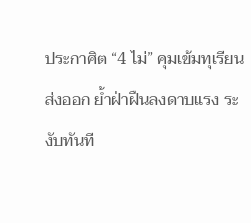ประกาศิต “4 ไม่” คุมเข้มทุเรียนส่งออก ย้ำฝ่าฝืนลงดาบแรง ระงับทันที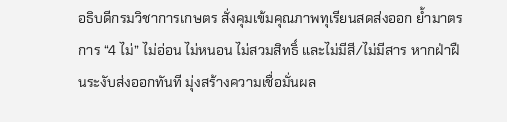อธิบดีกรมวิชาการเกษตร สั่งคุมเข้มคุณภาพทุเรียนสดส่งออก ย้ำมาตรการ “4 ไม่” ไม่อ่อน ไม่หนอน ไม่สวมสิทธิ์ และไม่มีสี/ไม่มีสาร หากฝ่าฝืนระงับส่งออกทันที มุ่งสร้างความเชื่อมั่นผล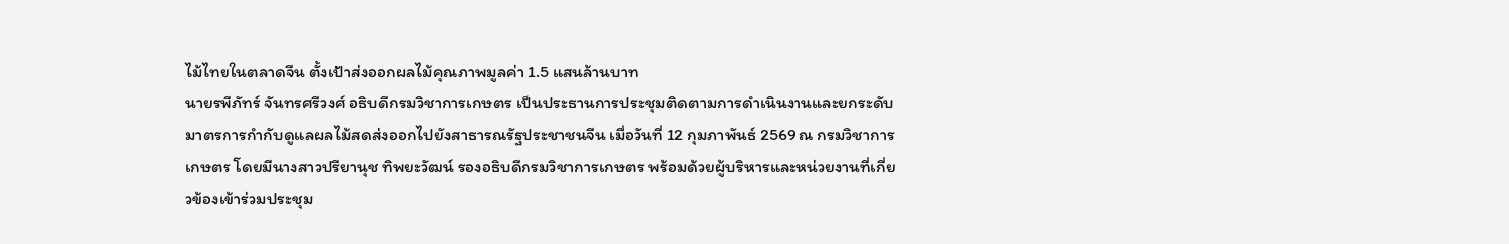ไม้ไทยในตลาดจีน ตั้งเป้าส่งออกผลไม้คุณภาพมูลค่า 1.5 แสนล้านบาท
นายรพีภัทร์ จันทรศรีวงศ์ อธิบดีกรมวิชาการเกษตร เป็นประธานการประชุมติดตามการดำเนินงานและยกระดับมาตรการกำกับดูแลผลไม้สดส่งออกไปยังสาธารณรัฐประชาชนจีน เมื่อวันที่ 12 กุมภาพันธ์ 2569 ณ กรมวิชาการเกษตร โดยมีนางสาวปรียานุช ทิพยะวัฒน์ รองอธิบดีกรมวิชาการเกษตร พร้อมด้วยผู้บริหารและหน่วยงานที่เกี่ยวข้องเข้าร่วมประชุม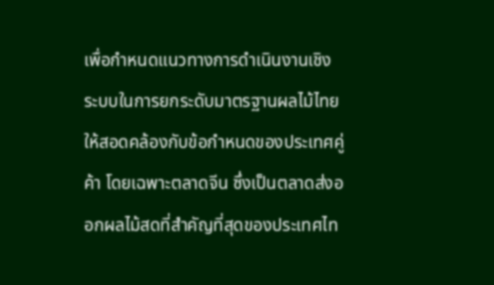เพื่อกำหนดแนวทางการดำเนินงานเชิงระบบในการยกระดับมาตรฐานผลไม้ไทยให้สอดคล้องกับข้อกำหนดของประเทศคู่ค้า โดยเฉพาะตลาดจีน ซึ่งเป็นตลาดส่งออกผลไม้สดที่สำคัญที่สุดของประเทศไท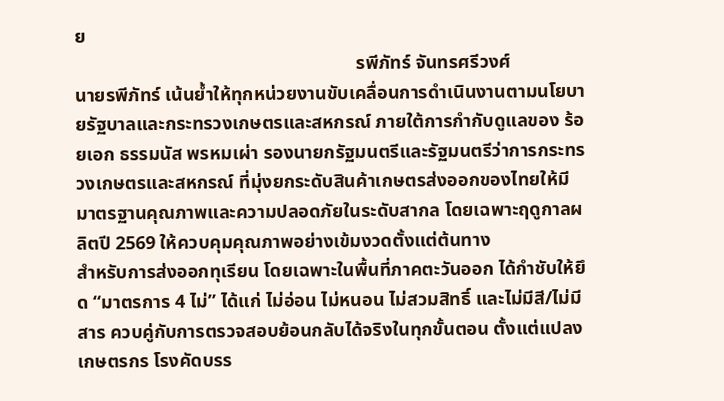ย
                                                            รพีภัทร์ จันทรศรีวงศ์
นายรพีภัทร์ เน้นย้ำให้ทุกหน่วยงานขับเคลื่อนการดำเนินงานตามนโยบายรัฐบาลและกระทรวงเกษตรและสหกรณ์ ภายใต้การกำกับดูแลของ ร้อยเอก ธรรมนัส พรหมเผ่า รองนายกรัฐมนตรีและรัฐมนตรีว่าการกระทรวงเกษตรและสหกรณ์ ที่มุ่งยกระดับสินค้าเกษตรส่งออกของไทยให้มีมาตรฐานคุณภาพและความปลอดภัยในระดับสากล โดยเฉพาะฤดูกาลผลิตปี 2569 ให้ควบคุมคุณภาพอย่างเข้มงวดตั้งแต่ต้นทาง
สำหรับการส่งออกทุเรียน โดยเฉพาะในพื้นที่ภาคตะวันออก ได้กำชับให้ยึด “มาตรการ 4 ไม่” ได้แก่ ไม่อ่อน ไม่หนอน ไม่สวมสิทธิ์ และไม่มีสี/ไม่มีสาร ควบคู่กับการตรวจสอบย้อนกลับได้จริงในทุกขั้นตอน ตั้งแต่แปลงเกษตรกร โรงคัดบรร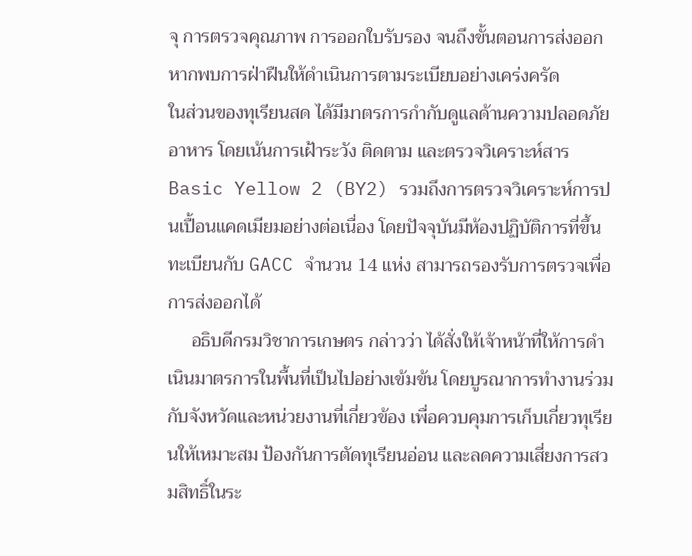จุ การตรวจคุณภาพ การออกใบรับรอง จนถึงขั้นตอนการส่งออก หากพบการฝ่าฝืนให้ดำเนินการตามระเบียบอย่างเคร่งครัด
ในส่วนของทุเรียนสด ได้มีมาตรการกำกับดูแลด้านความปลอดภัยอาหาร โดยเน้นการเฝ้าระวัง ติดตาม และตรวจวิเคราะห์สาร Basic Yellow 2 (BY2) รวมถึงการตรวจวิเคราะห์การปนเปื้อนแคดเมียมอย่างต่อเนื่อง โดยปัจจุบันมีห้องปฏิบัติการที่ขึ้นทะเบียนกับ GACC จำนวน 14 แห่ง สามารถรองรับการตรวจเพื่อการส่งออกได้
     อธิบดีกรมวิชาการเกษตร กล่าวว่า ได้สั่งให้เจ้าหน้าที่ให้การดำเนินมาตรการในพื้นที่เป็นไปอย่างเข้มข้น โดยบูรณาการทำงานร่วมกับจังหวัดและหน่วยงานที่เกี่ยวข้อง เพื่อควบคุมการเก็บเกี่ยวทุเรียนให้เหมาะสม ป้องกันการตัดทุเรียนอ่อน และลดความเสี่ยงการสวมสิทธิ์ในระ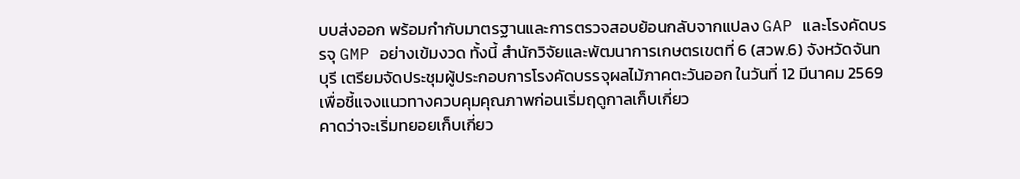บบส่งออก พร้อมกำกับมาตรฐานและการตรวจสอบย้อนกลับจากแปลง GAP และโรงคัดบรรจุ GMP อย่างเข้มงวด ทั้งนี้ สำนักวิจัยและพัฒนาการเกษตรเขตที่ 6 (สวพ.6) จังหวัดจันทบุรี เตรียมจัดประชุมผู้ประกอบการโรงคัดบรรจุผลไม้ภาคตะวันออก ในวันที่ 12 มีนาคม 2569 เพื่อชี้แจงแนวทางควบคุมคุณภาพก่อนเริ่มฤดูกาลเก็บเกี่ยว
คาดว่าจะเริ่มทยอยเก็บเกี่ยว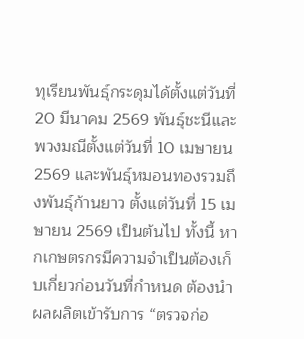ทุเรียนพันธุ์กระดุมได้ตั้งแต่วันที่ 20 มีนาคม 2569 พันธุ์ชะนีและพวงมณีตั้งแต่วันที่ 10 เมษายน 2569 และพันธุ์หมอนทองรวมถึงพันธุ์ก้านยาว ตั้งแต่วันที่ 15 เมษายน 2569 เป็นต้นไป ทั้งนี้ หากเกษตรกรมีความจำเป็นต้องเก็บเกี่ยวก่อนวันที่กำหนด ต้องนำผลผลิตเข้ารับการ “ตรวจก่อ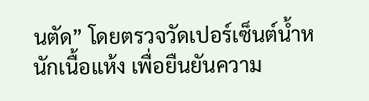นตัด” โดยตรวจวัดเปอร์เซ็นต์น้ำหนักเนื้อแห้ง เพื่อยืนยันความ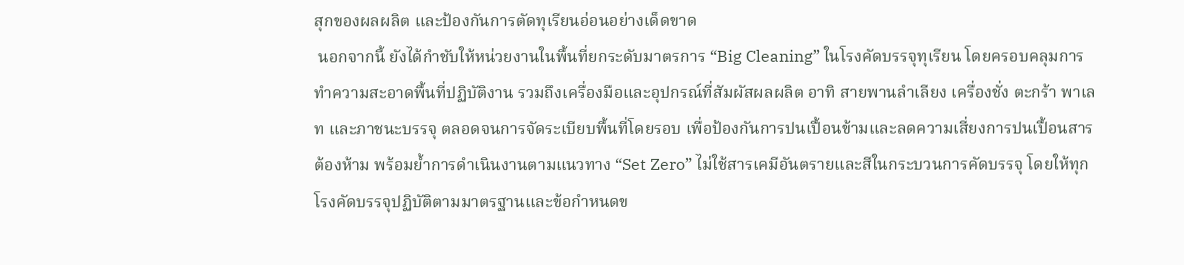สุกของผลผลิต และป้องกันการตัดทุเรียนอ่อนอย่างเด็ดขาด
 นอกจากนี้ ยังได้กำชับให้หน่วยงานในพื้นที่ยกระดับมาตรการ “Big Cleaning” ในโรงคัดบรรจุทุเรียน โดยครอบคลุมการทำความสะอาดพื้นที่ปฏิบัติงาน รวมถึงเครื่องมือและอุปกรณ์ที่สัมผัสผลผลิต อาทิ สายพานลำเลียง เครื่องชั่ง ตะกร้า พาเลท และภาชนะบรรจุ ตลอดจนการจัดระเบียบพื้นที่โดยรอบ เพื่อป้องกันการปนเปื้อนข้ามและลดความเสี่ยงการปนเปื้อนสารต้องห้าม พร้อมย้ำการดำเนินงานตามแนวทาง “Set Zero” ไม่ใช้สารเคมีอันตรายและสีในกระบวนการคัดบรรจุ โดยให้ทุกโรงคัดบรรจุปฏิบัติตามมาตรฐานและข้อกำหนดข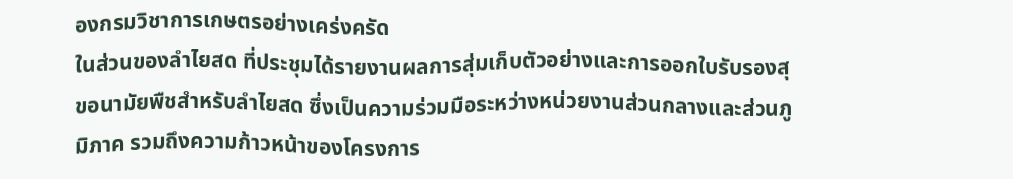องกรมวิชาการเกษตรอย่างเคร่งครัด
ในส่วนของลำไยสด ที่ประชุมได้รายงานผลการสุ่มเก็บตัวอย่างและการออกใบรับรองสุขอนามัยพืชสำหรับลำไยสด ซึ่งเป็นความร่วมมือระหว่างหน่วยงานส่วนกลางและส่วนภูมิภาค รวมถึงความก้าวหน้าของโครงการ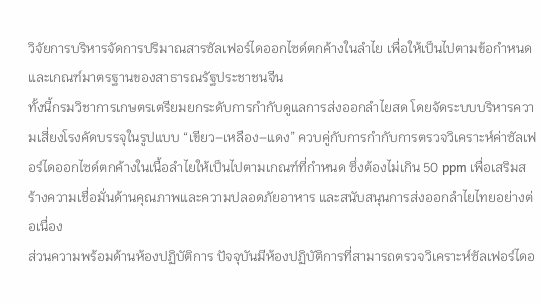วิจัยการบริหารจัดการปริมาณสารซัลเฟอร์ไดออกไซด์ตกค้างในลำไย เพื่อให้เป็นไปตามข้อกำหนดและเกณฑ์มาตรฐานของสาธารณรัฐประชาชนจีน
ทั้งนี้กรมวิชาการเกษตรเตรียมยกระดับการกำกับดูแลการส่งออกลำไยสด โดยจัดระบบบริหารความเสี่ยงโรงคัดบรรจุในรูปแบบ “เขียว–เหลือง–แดง” ควบคู่กับการกำกับการตรวจวิเคราะห์ค่าซัลเฟอร์ไดออกไซด์ตกค้างในเนื้อลำไยให้เป็นไปตามเกณฑ์ที่กำหนด ซึ่งต้องไม่เกิน 50 ppm เพื่อเสริมสร้างความเชื่อมั่นด้านคุณภาพและความปลอดภัยอาหาร และสนับสนุนการส่งออกลำไยไทยอย่างต่อเนื่อง
ส่วนความพร้อมด้านห้องปฏิบัติการ ปัจจุบันมีห้องปฏิบัติการที่สามารถตรวจวิเคราะห์ซัลเฟอร์ไดอ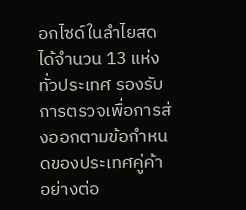อกไซด์ในลำไยสดได้จำนวน 13 แห่งทั่วประเทศ รองรับการตรวจเพื่อการส่งออกตามข้อกำหนดของประเทศคู่ค้าอย่างต่อ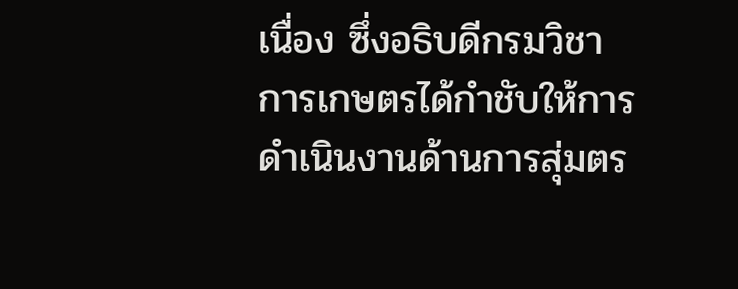เนื่อง ซึ่งอธิบดีกรมวิชาการเกษตรได้กำชับให้การดำเนินงานด้านการสุ่มตร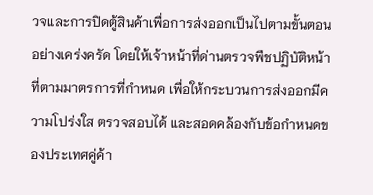วจและการปิดตู้สินค้าเพื่อการส่งออกเป็นไปตามขั้นตอนอย่างเคร่งครัด โดยให้เจ้าหน้าที่ด่านตรวจพืชปฏิบัติหน้าที่ตามมาตรการที่กำหนด เพื่อให้กระบวนการส่งออกมีความโปร่งใส ตรวจสอบได้ และสอดคล้องกับข้อกำหนดของประเทศคู่ค้า